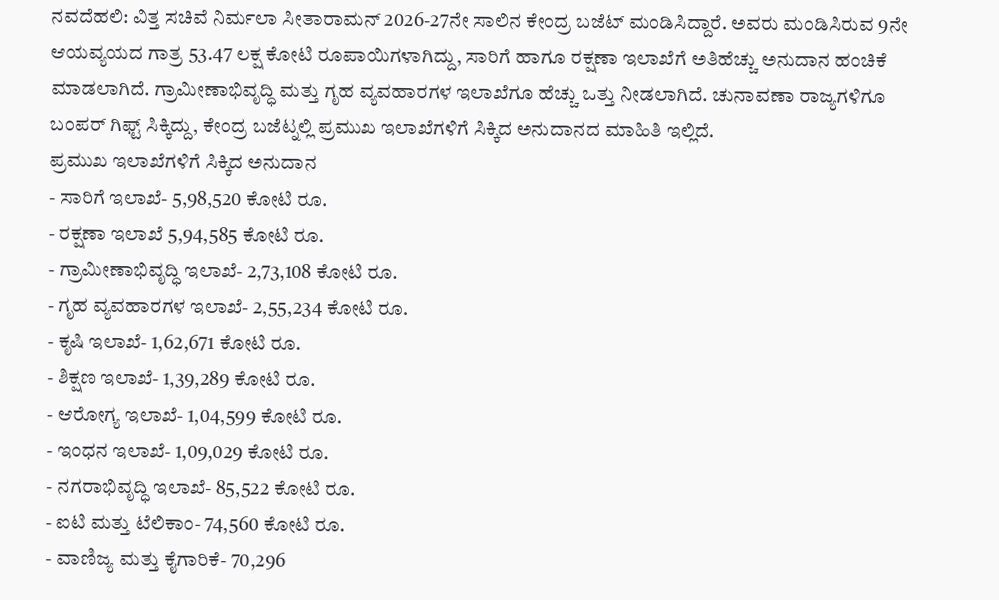ನವದೆಹಲಿ: ವಿತ್ತ ಸಚಿವೆ ನಿರ್ಮಲಾ ಸೀತಾರಾಮನ್ 2026-27ನೇ ಸಾಲಿನ ಕೇಂದ್ರ ಬಜೆಟ್ ಮಂಡಿಸಿದ್ದಾರೆ. ಅವರು ಮಂಡಿಸಿರುವ 9ನೇ ಆಯವ್ಯಯದ ಗಾತ್ರ 53.47 ಲಕ್ಷ ಕೋಟಿ ರೂಪಾಯಿಗಳಾಗಿದ್ದು, ಸಾರಿಗೆ ಹಾಗೂ ರಕ್ಷಣಾ ಇಲಾಖೆಗೆ ಅತಿಹೆಚ್ಚು ಅನುದಾನ ಹಂಚಿಕೆ ಮಾಡಲಾಗಿದೆ. ಗ್ರಾಮೀಣಾಭಿವೃದ್ಧಿ ಮತ್ತು ಗೃಹ ವ್ಯವಹಾರಗಳ ಇಲಾಖೆಗೂ ಹೆಚ್ಚು ಒತ್ತು ನೀಡಲಾಗಿದೆ. ಚುನಾವಣಾ ರಾಜ್ಯಗಳಿಗೂ ಬಂಪರ್ ಗಿಫ್ಟ್ ಸಿಕ್ಕಿದ್ದು, ಕೇಂದ್ರ ಬಜೆಟ್ನಲ್ಲಿ ಪ್ರಮುಖ ಇಲಾಖೆಗಳಿಗೆ ಸಿಕ್ಕಿದ ಅನುದಾನದ ಮಾಹಿತಿ ಇಲ್ಲಿದೆ.
ಪ್ರಮುಖ ಇಲಾಖೆಗಳಿಗೆ ಸಿಕ್ಕಿದ ಅನುದಾನ
- ಸಾರಿಗೆ ಇಲಾಖೆ- 5,98,520 ಕೋಟಿ ರೂ.
- ರಕ್ಷಣಾ ಇಲಾಖೆ 5,94,585 ಕೋಟಿ ರೂ.
- ಗ್ರಾಮೀಣಾಭಿವೃದ್ಧಿ ಇಲಾಖೆ- 2,73,108 ಕೋಟಿ ರೂ.
- ಗೃಹ ವ್ಯವಹಾರಗಳ ಇಲಾಖೆ- 2,55,234 ಕೋಟಿ ರೂ.
- ಕೃಷಿ ಇಲಾಖೆ- 1,62,671 ಕೋಟಿ ರೂ.
- ಶಿಕ್ಷಣ ಇಲಾಖೆ- 1,39,289 ಕೋಟಿ ರೂ.
- ಆರೋಗ್ಯ ಇಲಾಖೆ- 1,04,599 ಕೋಟಿ ರೂ.
- ಇಂಧನ ಇಲಾಖೆ- 1,09,029 ಕೋಟಿ ರೂ.
- ನಗರಾಭಿವೃದ್ಧಿ ಇಲಾಖೆ- 85,522 ಕೋಟಿ ರೂ.
- ಐಟಿ ಮತ್ತು ಟೆಲಿಕಾಂ- 74,560 ಕೋಟಿ ರೂ.
- ವಾಣಿಜ್ಯ ಮತ್ತು ಕೈಗಾರಿಕೆ- 70,296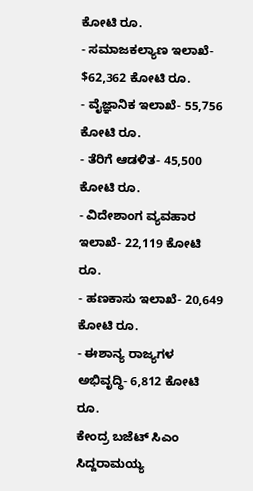ಕೋಟಿ ರೂ.
- ಸಮಾಜಕಲ್ಯಾಣ ಇಲಾಖೆ- $62,362 ಕೋಟಿ ರೂ.
- ವೈಜ್ಞಾನಿಕ ಇಲಾಖೆ- 55,756 ಕೋಟಿ ರೂ.
- ತೆರಿಗೆ ಆಡಳಿತ- 45,500 ಕೋಟಿ ರೂ.
- ವಿದೇಶಾಂಗ ವ್ಯವಹಾರ ಇಲಾಖೆ- 22,119 ಕೋಟಿ ರೂ.
- ಹಣಕಾಸು ಇಲಾಖೆ- 20,649 ಕೋಟಿ ರೂ.
- ಈಶಾನ್ಯ ರಾಜ್ಯಗಳ ಅಭಿವೃದ್ಧಿ- 6,812 ಕೋಟಿ ರೂ.
ಕೇಂದ್ರ ಬಜೆಟ್ ಸಿಎಂ ಸಿದ್ದರಾಮಯ್ಯ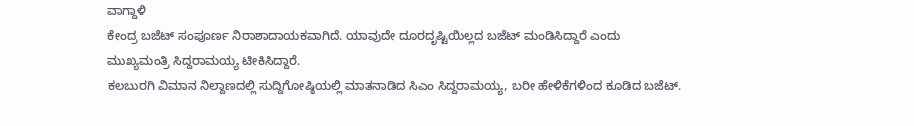ವಾಗ್ದಾಳಿ
ಕೇಂದ್ರ ಬಜೆಟ್ ಸಂಪೂರ್ಣ ನಿರಾಶಾದಾಯಕವಾಗಿದೆ. ಯಾವುದೇ ದೂರದೃಷ್ಟಿಯಿಲ್ಲದ ಬಜೆಟ್ ಮಂಡಿಸಿದ್ದಾರೆ ಎಂದು ಮುಖ್ಯಮಂತ್ರಿ ಸಿದ್ದರಾಮಯ್ಯ ಟೀಕಿಸಿದ್ದಾರೆ.
ಕಲಬುರಗಿ ವಿಮಾನ ನಿಲ್ದಾಣದಲ್ಲಿ ಸುದ್ದಿಗೋಷ್ಠಿಯಲ್ಲಿ ಮಾತನಾಡಿದ ಸಿಎಂ ಸಿದ್ದರಾಮಯ್ಯ, ಬರೀ ಹೇಳಿಕೆಗಳಿಂದ ಕೂಡಿದ ಬಜೆಟ್.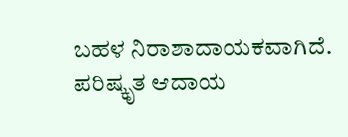ಬಹಳ ನಿರಾಶಾದಾಯಕವಾಗಿದೆ. ಪರಿಷ್ಕೃತ ಆದಾಯ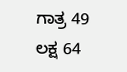ಗಾತ್ರ 49 ಲಕ್ಷ 64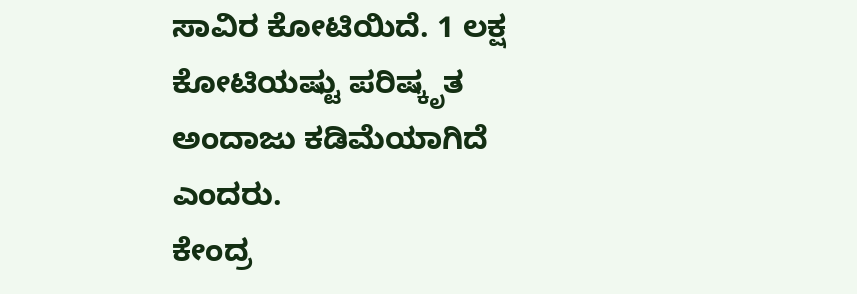ಸಾವಿರ ಕೋಟಿಯಿದೆ. 1 ಲಕ್ಷ ಕೋಟಿಯಷ್ಟು ಪರಿಷ್ಕೃತ ಅಂದಾಜು ಕಡಿಮೆಯಾಗಿದೆ ಎಂದರು.
ಕೇಂದ್ರ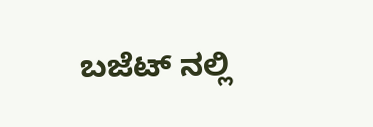ಬಜೆಟ್ ನಲ್ಲಿ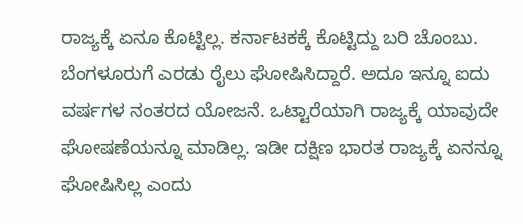ರಾಜ್ಯಕ್ಕೆ ಏನೂ ಕೊಟ್ಟಿಲ್ಲ. ಕರ್ನಾಟಕಕ್ಕೆ ಕೊಟ್ಟಿದ್ದು ಬರಿ ಚೊಂಬು. ಬೆಂಗಳೂರುಗೆ ಎರಡು ರೈಲು ಘೋಷಿಸಿದ್ದಾರೆ. ಅದೂ ಇನ್ನೂ ಐದು ವರ್ಷಗಳ ನಂತರದ ಯೋಜನೆ. ಒಟ್ಟಾರೆಯಾಗಿ ರಾಜ್ಯಕ್ಕೆ ಯಾವುದೇ ಘೋಷಣೆಯನ್ನೂ ಮಾಡಿಲ್ಲ. ಇಡೀ ದಕ್ಷಿಣ ಭಾರತ ರಾಜ್ಯಕ್ಕೆ ಏನನ್ನೂ ಘೋಷಿಸಿಲ್ಲ ಎಂದು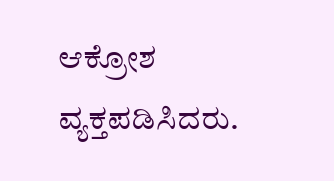ಆಕ್ರೋಶ ವ್ಯಕ್ತಪಡಿಸಿದರು.